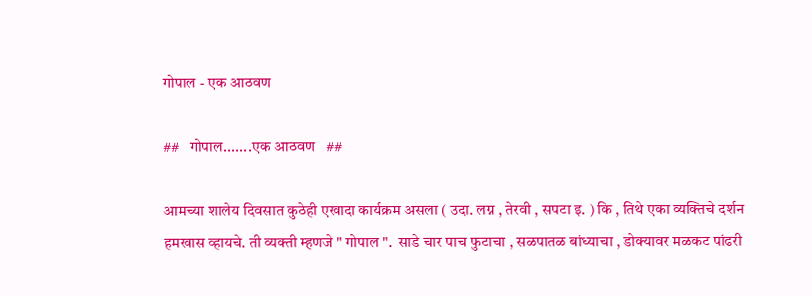गोपाल - एक आठवण

##   गोपाल.......एक आठवण   ##

आमच्या शालेय दिवसात कुठेही एखादा कार्यक्रम असला ( उदा. लग्न , तेरवी , सपटा इ. ) कि , तिथे एका व्यक्तिचे दर्शन हमखास व्हायचे. ती व्यक्ती म्हणजे " गोपाल ".  साडे चार पाच फुटाचा , सळपातळ बांध्याचा , डोक्यावर मळकट पांढरी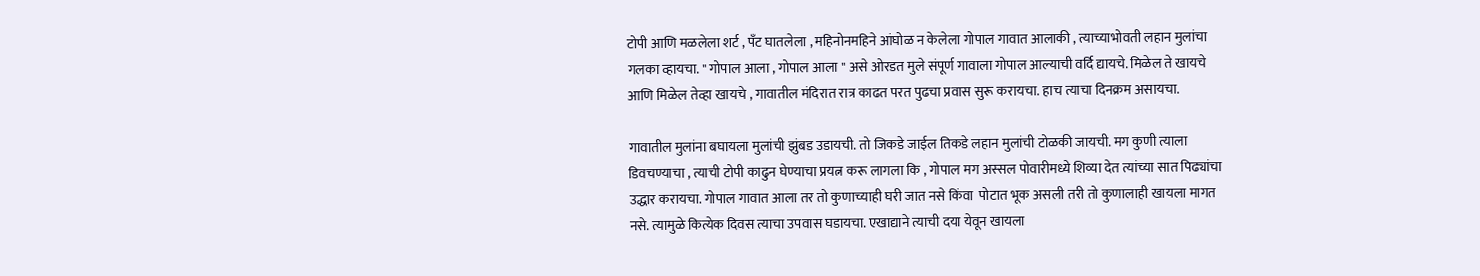टोपी आणि मळलेला शर्ट , पॅंट घातलेला , महिनोनमहिने आंघोळ न केलेला गोपाल गावात आलाकी , त्याच्याभोवती लहान मुलांचा गलका व्हायचा. " गोपाल आला , गोपाल आला " असे ओरडत मुले संपूर्ण गावाला गोपाल आल्याची वर्दि द्यायचे. मिळेल ते खायचे आणि मिळेल तेव्हा खायचे , गावातील मंदिरात रात्र काढत परत पुढचा प्रवास सुरू करायचा. हाच त्याचा दिनक्रम असायचा.

गावातील मुलांना बघायला मुलांची झुंबड उडायची. तो जिकडे जाईल तिकडे लहान मुलांची टोळकी जायची. मग कुणी त्याला डिवचण्याचा , त्याची टोपी काढुन घेण्याचा प्रयत्न करू लागला कि , गोपाल मग अस्सल पोवारीमध्ये शिव्या देत त्यांच्या सात पिढ्यांचा उद्धार करायचा. गोपाल गावात आला तर तो कुणाच्याही घरी जात नसे किंवा  पोटात भूक असली तरी तो कुणालाही खायला मागत नसे. त्यामुळे कित्येक दिवस त्याचा उपवास घडायचा. एखाद्याने त्याची दया येवून खायला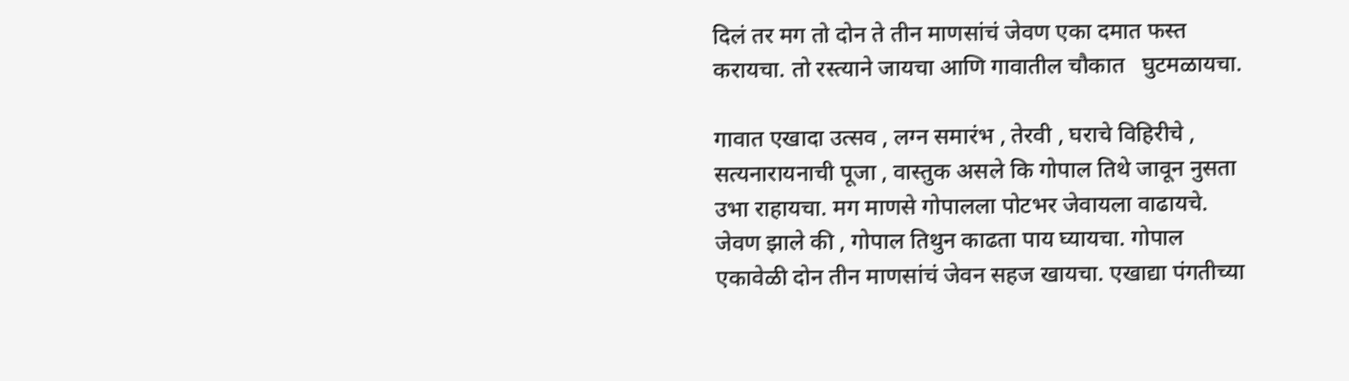दिलं तर मग तो दोन ते तीन माणसांचं जेवण एका दमात फस्त करायचा. तो रस्त्याने जायचा आणि गावातील चौकात   घुटमळायचा.

गावात एखादा उत्सव , लग्न समारंभ , तेरवी , घराचे विहिरीचे , सत्यनारायनाची पूजा , वास्तुक असले कि गोपाल तिथे जावून नुसता उभा राहायचा. मग माणसे गोपालला पोटभर जेवायला वाढायचे. जेवण झाले की , गोपाल तिथुन काढता पाय घ्यायचा. गोपाल एकावेळी दोन तीन माणसांचं जेवन सहज खायचा. एखाद्या पंगतीच्या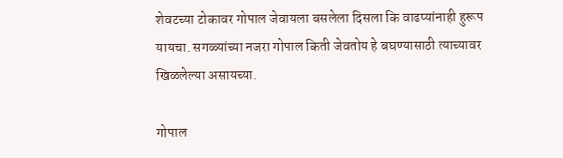शेवटच्या टोकावर गोपाल जेवायला बसलेला दिसला कि वाढप्यांनाही हुरूप यायचा. सगळ्यांच्या नजरा गोपाल किती जेवतोय हे बघण्यासाठी त्याच्यावर खिळलेल्या असायच्या.

गोपाल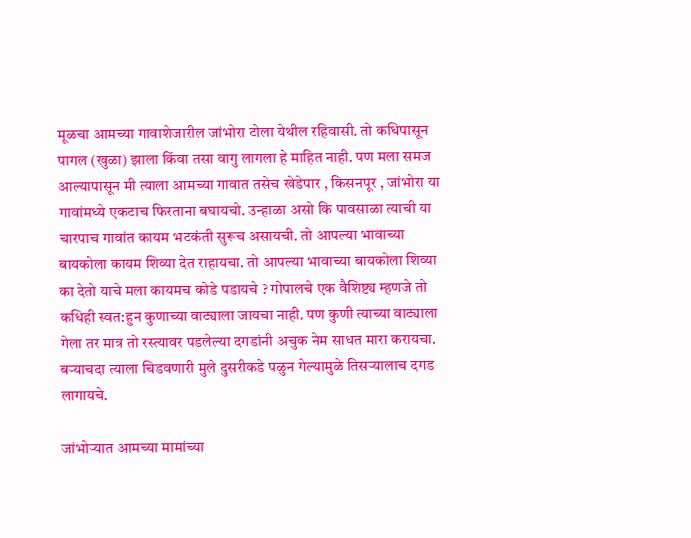मूळचा आमच्या गावाशेजारील जांभोरा टोला येथील रहिवासी. तो कधिपासून पागल (खुळा) झाला किंवा तसा वागु लागला हे माहित नाही. पण मला समज आल्यापासून मी त्याला आमच्या गावात तसेच खेडेपार , किसनपूर , जांभोरा या गावांमध्ये एकटाच फिरताना बघायचो. उन्हाळा असो कि पावसाळा त्याची या चारपाच गावांत कायम भटकंती सुरूच असायची. तो आपल्या भावाच्या बायकोला कायम शिव्या देत राहायचा. तो आपल्या भावाच्या बायकोला शिव्या का देतो याचे मला कायमच कोडे पडायचे ? गोपालचे एक वैशिष्ट्य म्हणजे तो कधिही स्वत:हुन कुणाच्या वाट्याला जायचा नाही. पण कुणी त्याच्या वाट्याला गेला तर मात्र तो रस्त्यावर पडलेल्या दगडांनी अचुक नेम साधत मारा करायचा. बर्‍याचदा त्याला चिडवणारी मुले दुसरीकडे पळुन गेल्यामुळे तिसर्‍यालाच दगड लागायचे.

जांभोर्‍यात आमच्या मामांच्या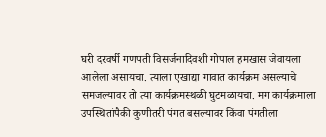घरी दरवर्षी गणपती विसर्जनादिवशी गोपाल हमखास जेवायला आलेला असायचा. त्याला एखाद्या गावात कार्यक्रम असल्याचे समजल्यावर तो त्या कार्यक्रमस्थळी घुटमळायचा. मग कार्यक्रमाला उपस्थितांपैकी कुणीतरी पंगत बसल्यावर किंवा पंगतीला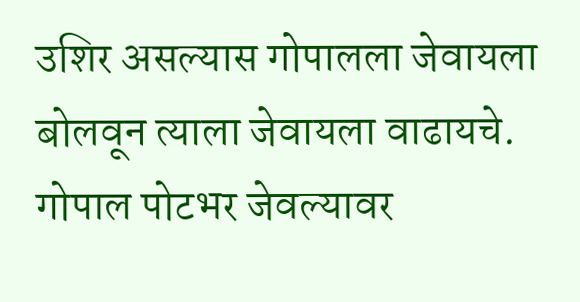उशिर असल्यास गोपालला जेवायला बोलवून त्याला जेवायला वाढायचे. गोपाल पोटभर जेवल्यावर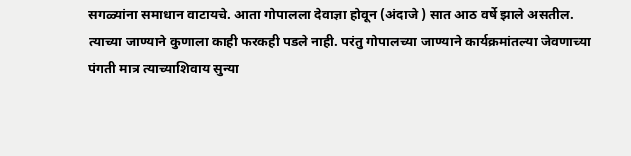सगळ्यांना समाधान वाटायचे. आता गोपालला देवाज्ञा होवून (अंदाजे ) सात आठ वर्षे झाले असतील. त्याच्या जाण्याने कुणाला काही फरकही पडले नाही. परंतु गोपालच्या जाण्याने कार्यक्रमांतल्या जेवणाच्या पंगती मात्र त्याच्याशिवाय सुन्या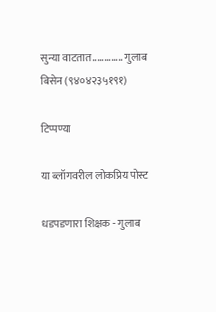सुन्या वाटतात............. गुलाब बिसेन (९४०४२३५१९१)

टिप्पण्या

या ब्लॉगवरील लोकप्रिय पोस्ट

धडपडणारा शिक्षक - गुलाब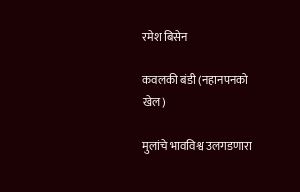रमेश बिसेन

कवलकी बंडी (नहानपनको खेल)

मुलांचे भावविश्व उलगडणारा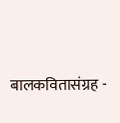बालकवितासंग्रह -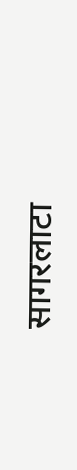सागरलाटा